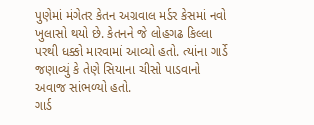પુણેમાં મંગેતર કેતન અગ્રવાલ મર્ડર કેસમાં નવો ખુલાસો થયો છે. કેતનને જે લોહગઢ કિલ્લા પરથી ધક્કો મારવામાં આવ્યો હતો. ત્યાંના ગાર્ડે જણાવ્યું કે તેણે સિયાના ચીસો પાડવાનો અવાજ સાંભળ્યો હતો.
ગાર્ડ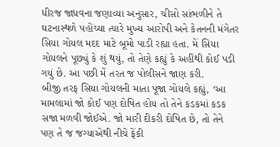ધીરજ જાધવના જણાવ્યા અનુસાર, ચીસો સાંભળીને તે ઘટનાસ્થળે પહોંચ્યા ત્યારે મુખ્ય આરોપી અને કેતનની મંગેતર સિયા ગોયલ મદદ માટે બૂમો પાડી રહ્યા હતા. મેં સિયા ગોયલને પૂછ્યું કે શું થયું, તો તેણે કહ્યું કે અહીંથી કોઈ પડી ગયું છે. આ પછી મેં તરત જ પોલીસને જાણ કરી.
બીજી તરફ સિયા ગોયલની માતા પૂજા ગોયલે કહ્યું, ‘આ મામલામાં જો કોઈ પણ દોષિત હોય તો તેને કડકમાં કડક સજા મળવી જોઈએ. જો મારી દીકરી દોષિત છે, તો તેને પણ તે જ જગ્યાએથી નીચે ફેંકી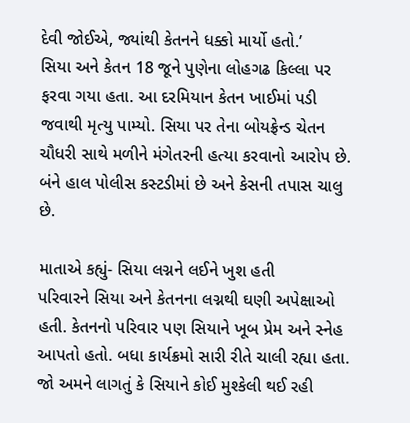દેવી જોઈએ, જ્યાંથી કેતનને ધક્કો માર્યો હતો.’
સિયા અને કેતન 18 જૂને પુણેના લોહગઢ કિલ્લા પર ફરવા ગયા હતા. આ દરમિયાન કેતન ખાઈમાં પડી જવાથી મૃત્યુ પામ્યો. સિયા પર તેના બોયફ્રેન્ડ ચેતન ચૌધરી સાથે મળીને મંગેતરની હત્યા કરવાનો આરોપ છે. બંને હાલ પોલીસ કસ્ટડીમાં છે અને કેસની તપાસ ચાલુ છે.

માતાએ કહ્યું- સિયા લગ્નને લઈને ખુશ હતી
પરિવારને સિયા અને કેતનના લગ્નથી ઘણી અપેક્ષાઓ હતી. કેતનનો પરિવાર પણ સિયાને ખૂબ પ્રેમ અને સ્નેહ આપતો હતો. બધા કાર્યક્રમો સારી રીતે ચાલી રહ્યા હતા.
જો અમને લાગતું કે સિયાને કોઈ મુશ્કેલી થઈ રહી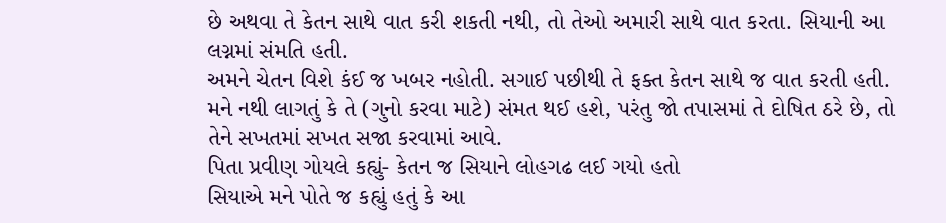છે અથવા તે કેતન સાથે વાત કરી શકતી નથી, તો તેઓ અમારી સાથે વાત કરતા. સિયાની આ લગ્નમાં સંમતિ હતી.
અમને ચેતન વિશે કંઈ જ ખબર નહોતી. સગાઈ પછીથી તે ફક્ત કેતન સાથે જ વાત કરતી હતી. મને નથી લાગતું કે તે (ગુનો કરવા માટે) સંમત થઈ હશે, પરંતુ જો તપાસમાં તે દોષિત ઠરે છે, તો તેને સખતમાં સખત સજા કરવામાં આવે.
પિતા પ્રવીણ ગોયલે કહ્યું- કેતન જ સિયાને લોહગઢ લઈ ગયો હતો
સિયાએ મને પોતે જ કહ્યું હતું કે આ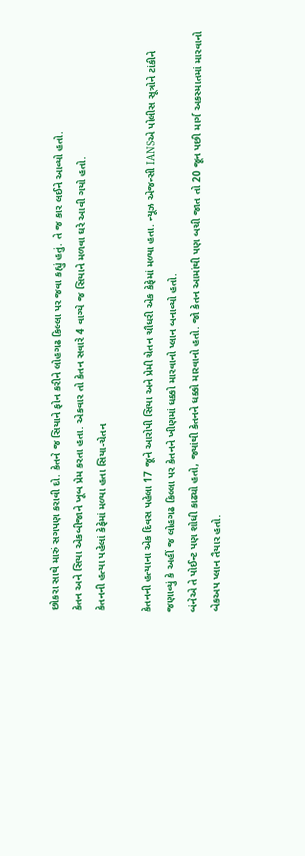છોકરા સાથે મારું સગપણ કરાવી દો. કેતને જ સિયાને ફોન કરીને લોહગઢ કિલ્લા પર જવા કહ્યું હતું. તે જ કાર લઈને આવ્યો હતો.
કેતન અને સિયા એકબીજાને ખૂબ પ્રેમ કરતા હતા. એકવાર તો કેતન સવારે 4 વાગ્યે જ સિયાને મળવા ઘરે આવી ગયો હતો.
કેતનની હત્યા પહેલાં કેફેમાં મળ્યા હતા સિયા-ચેતન

કેતનની હત્યાના એક દિવસ પહેલા 17 જૂને આરોપી સિયા અને પ્રેમી ચેતન ચૌધરી એક કેફેમાં મળ્યા હતા. ન્યૂઝ એજન્સી IANSએ પોલીસ સૂત્રોને ટાંકીને જણાવ્યું કે અહીં જ લોહગઢ કિલ્લા પર કેતનને ખીણમાં ધક્કો મારવાનો પ્લાન બનાવ્યો હતો.
બંનેએ તે પોઈન્ટ પણ શોધી કાઢ્યો હતો, જ્યાંથી કેતનને ધક્કો મારવાનો હતો. જો કેતન આમાંથી પણ બચી જાત તો 20 જૂન પછી માર્ગ અકસ્માતમાં મારવાનો બેકઅપ પ્લાન તૈયાર હતો.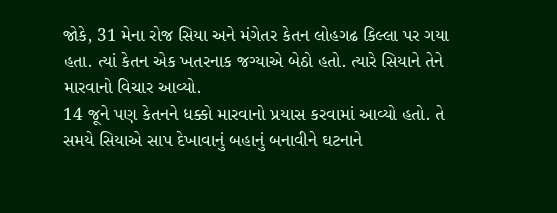જોકે, 31 મેના રોજ સિયા અને મંગેતર કેતન લોહગઢ કિલ્લા પર ગયા હતા. ત્યાં કેતન એક ખતરનાક જગ્યાએ બેઠો હતો. ત્યારે સિયાને તેને મારવાનો વિચાર આવ્યો.
14 જૂને પણ કેતનને ધક્કો મારવાનો પ્રયાસ કરવામાં આવ્યો હતો. તે સમયે સિયાએ સાપ દેખાવાનું બહાનું બનાવીને ઘટનાને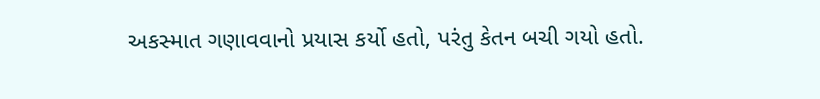અકસ્માત ગણાવવાનો પ્રયાસ કર્યો હતો, પરંતુ કેતન બચી ગયો હતો.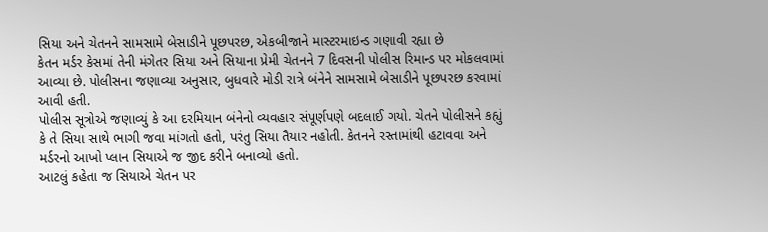સિયા અને ચેતનને સામસામે બેસાડીને પૂછપરછ, એકબીજાને માસ્ટરમાઇન્ડ ગણાવી રહ્યા છે
કેતન મર્ડર કેસમાં તેની મંગેતર સિયા અને સિયાના પ્રેમી ચેતનને 7 દિવસની પોલીસ રિમાન્ડ પર મોકલવામાં આવ્યા છે. પોલીસના જણાવ્યા અનુસાર, બુધવારે મોડી રાત્રે બંનેને સામસામે બેસાડીને પૂછપરછ કરવામાં આવી હતી.
પોલીસ સૂત્રોએ જણાવ્યું કે આ દરમિયાન બંનેનો વ્યવહાર સંપૂર્ણપણે બદલાઈ ગયો. ચેતને પોલીસને કહ્યું કે તે સિયા સાથે ભાગી જવા માંગતો હતો, પરંતુ સિયા તૈયાર નહોતી. કેતનને રસ્તામાંથી હટાવવા અને મર્ડરનો આખો પ્લાન સિયાએ જ જીદ કરીને બનાવ્યો હતો.
આટલું કહેતા જ સિયાએ ચેતન પર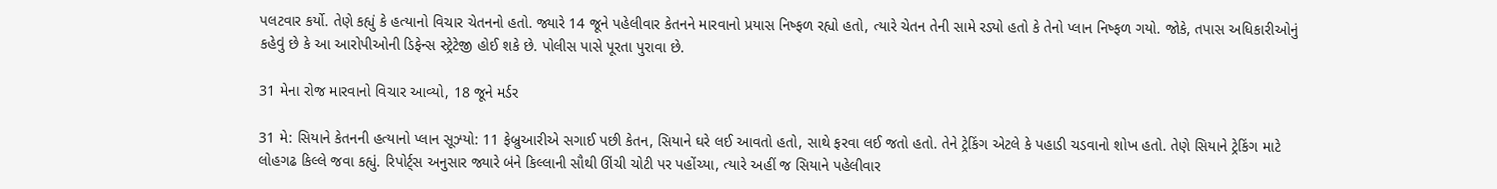પલટવાર કર્યો. તેણે કહ્યું કે હત્યાનો વિચાર ચેતનનો હતો. જ્યારે 14 જૂને પહેલીવાર કેતનને મારવાનો પ્રયાસ નિષ્ફળ રહ્યો હતો, ત્યારે ચેતન તેની સામે રડ્યો હતો કે તેનો પ્લાન નિષ્ફળ ગયો. જોકે, તપાસ અધિકારીઓનું કહેવું છે કે આ આરોપીઓની ડિફેન્સ સ્ટ્રેટેજી હોઈ શકે છે. પોલીસ પાસે પૂરતા પુરાવા છે.

31 મેના રોજ મારવાનો વિચાર આવ્યો, 18 જૂને મર્ડર

31 મે: સિયાને કેતનની હત્યાનો પ્લાન સૂઝ્યો: 11 ફેબ્રુઆરીએ સગાઈ પછી કેતન, સિયાને ઘરે લઈ આવતો હતો, સાથે ફરવા લઈ જતો હતો. તેને ટ્રેકિંગ એટલે કે પહાડી ચડવાનો શોખ હતો. તેણે સિયાને ટ્રેકિંગ માટે લોહગઢ કિલ્લે જવા કહ્યું. રિપોર્ટ્સ અનુસાર જ્યારે બંને કિલ્લાની સૌથી ઊંચી ચોટી પર પહોંચ્યા, ત્યારે અહીં જ સિયાને પહેલીવાર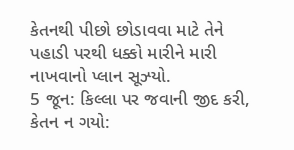કેતનથી પીછો છોડાવવા માટે તેને પહાડી પરથી ધક્કો મારીને મારી નાખવાનો પ્લાન સૂઝ્યો.
5 જૂન: કિલ્લા પર જવાની જીદ કરી, કેતન ન ગયો: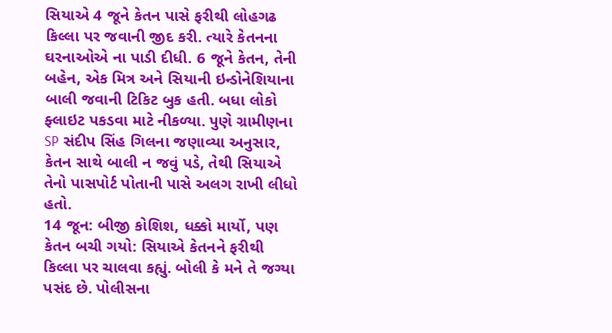સિયાએ 4 જૂને કેતન પાસે ફરીથી લોહગઢ કિલ્લા પર જવાની જીદ કરી. ત્યારે કેતનના ઘરનાઓએ ના પાડી દીધી. 6 જૂને કેતન, તેની બહેન, એક મિત્ર અને સિયાની ઇન્ડોનેશિયાના બાલી જવાની ટિકિટ બુક હતી. બધા લોકો ફ્લાઇટ પકડવા માટે નીકળ્યા. પુણે ગ્રામીણના SP સંદીપ સિંહ ગિલના જણાવ્યા અનુસાર, કેતન સાથે બાલી ન જવું પડે, તેથી સિયાએ તેનો પાસપોર્ટ પોતાની પાસે અલગ રાખી લીધો હતો.
14 જૂન: બીજી કોશિશ, ધક્કો માર્યો, પણ કેતન બચી ગયો: સિયાએ કેતનને ફરીથી કિલ્લા પર ચાલવા કહ્યું. બોલી કે મને તે જગ્યા પસંદ છે. પોલીસના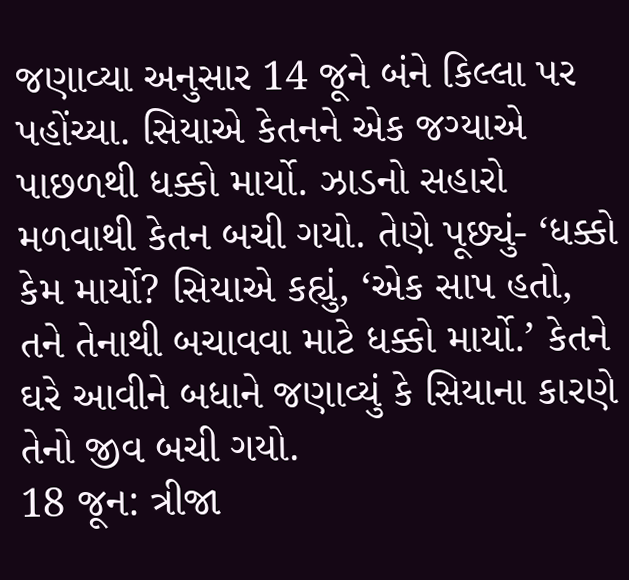જણાવ્યા અનુસાર 14 જૂને બંને કિલ્લા પર પહોંચ્યા. સિયાએ કેતનને એક જગ્યાએ પાછળથી ધક્કો માર્યો. ઝાડનો સહારો મળવાથી કેતન બચી ગયો. તેણે પૂછ્યું- ‘ધક્કો કેમ માર્યો? સિયાએ કહ્યું, ‘એક સાપ હતો, તને તેનાથી બચાવવા માટે ધક્કો માર્યો.’ કેતને ઘરે આવીને બધાને જણાવ્યું કે સિયાના કારણે તેનો જીવ બચી ગયો.
18 જૂન: ત્રીજા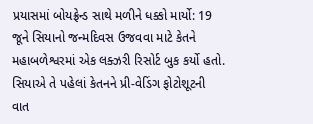પ્રયાસમાં બોયફ્રેન્ડ સાથે મળીને ધક્કો માર્યો: 19 જૂને સિયાનો જન્મદિવસ ઉજવવા માટે કેતને મહાબળેશ્વરમાં એક લક્ઝરી રિસોર્ટ બુક કર્યો હતો. સિયાએ તે પહેલાં કેતનને પ્રી-વેડિંગ ફોટોશૂટની વાત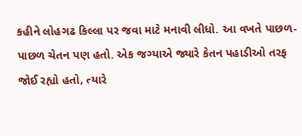કહીને લોહગઢ કિલ્લા પર જવા માટે મનાવી લીધો. આ વખતે પાછળ-પાછળ ચેતન પણ હતો. એક જગ્યાએ જ્યારે કેતન પહાડીઓ તરફ જોઈ રહ્યો હતો, ત્યારે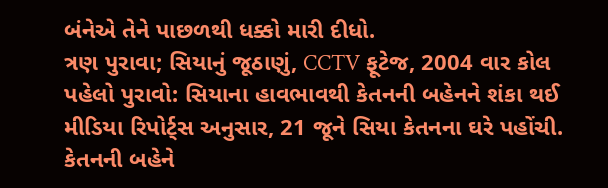બંનેએ તેને પાછળથી ધક્કો મારી દીધો.
ત્રણ પુરાવા; સિયાનું જૂઠાણું, CCTV ફૂટેજ, 2004 વાર કોલ
પહેલો પુરાવો: સિયાના હાવભાવથી કેતનની બહેનને શંકા થઈ
મીડિયા રિપોર્ટ્સ અનુસાર, 21 જૂને સિયા કેતનના ઘરે પહોંચી. કેતનની બહેને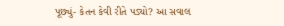પૂછ્યું- કેતન કેવી રીતે પડ્યો? આ સવાલ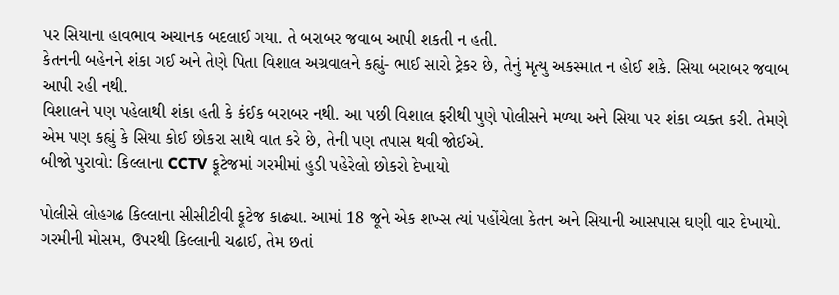પર સિયાના હાવભાવ અચાનક બદલાઈ ગયા. તે બરાબર જવાબ આપી શકતી ન હતી.
કેતનની બહેનને શંકા ગઈ અને તેણે પિતા વિશાલ અગ્રવાલને કહ્યું- ભાઈ સારો ટ્રેકર છે, તેનું મૃત્યુ અકસ્માત ન હોઈ શકે. સિયા બરાબર જવાબ આપી રહી નથી.
વિશાલને પણ પહેલાથી શંકા હતી કે કંઈક બરાબર નથી. આ પછી વિશાલ ફરીથી પુણે પોલીસને મળ્યા અને સિયા પર શંકા વ્યક્ત કરી. તેમણે એમ પણ કહ્યું કે સિયા કોઈ છોકરા સાથે વાત કરે છે, તેની પણ તપાસ થવી જોઈએ.
બીજો પુરાવો: કિલ્લાના CCTV ફૂટેજમાં ગરમીમાં હુડી પહેરેલો છોકરો દેખાયો

પોલીસે લોહગઢ કિલ્લાના સીસીટીવી ફૂટેજ કાઢ્યા. આમાં 18 જૂને એક શખ્સ ત્યાં પહોંચેલા કેતન અને સિયાની આસપાસ ઘણી વાર દેખાયો.
ગરમીની મોસમ, ઉપરથી કિલ્લાની ચઢાઈ, તેમ છતાં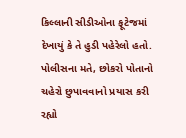કિલ્લાની સીડીઓના ફૂટેજમાં દેખાયું કે તે હુડી પહેરેલો હતો. પોલીસના મતે, છોકરો પોતાનો ચહેરો છુપાવવાનો પ્રયાસ કરી રહ્યો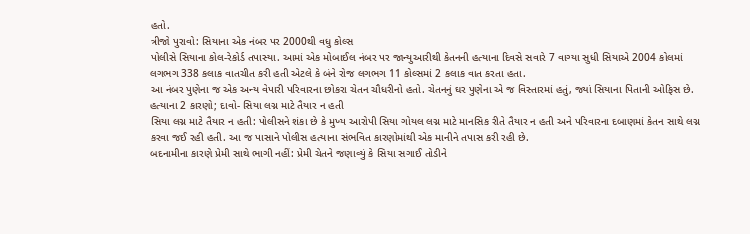હતો.
ત્રીજો પુરાવો: સિયાના એક નંબર પર 2000થી વધુ કોલ્સ
પોલીસે સિયાના કોલ-રેકોર્ડ તપાસ્યા. આમાં એક મોબાઈલ નંબર પર જાન્યુઆરીથી કેતનની હત્યાના દિવસે સવારે 7 વાગ્યા સુધી સિયાએ 2004 કોલમાં લગભગ 338 કલાક વાતચીત કરી હતી એટલે કે બંને રોજ લગભગ 11 કોલ્સમાં 2 કલાક વાત કરતા હતા.
આ નંબર પુણેના જ એક અન્ય વેપારી પરિવારના છોકરા ચેતન ચૌધરીનો હતો. ચેતનનું ઘર પુણેના એ જ વિસ્તારમાં હતું, જ્યાં સિયાના પિતાની ઓફિસ છે.
હત્યાના 2 કારણો; દાવો- સિયા લગ્ન માટે તૈયાર ન હતી
સિયા લગ્ન માટે તૈયાર ન હતી: પોલીસને શંકા છે કે મુખ્ય આરોપી સિયા ગોયલ લગ્ન માટે માનસિક રીતે તૈયાર ન હતી અને પરિવારના દબાણમાં કેતન સાથે લગ્ન કરવા જઈ રહી હતી. આ જ પાસાને પોલીસ હત્યાના સંભવિત કારણોમાંથી એક માનીને તપાસ કરી રહી છે.
બદનામીના કારણે પ્રેમી સાથે ભાગી નહીં: પ્રેમી ચેતને જણાવ્યું કે સિયા સગાઈ તોડીને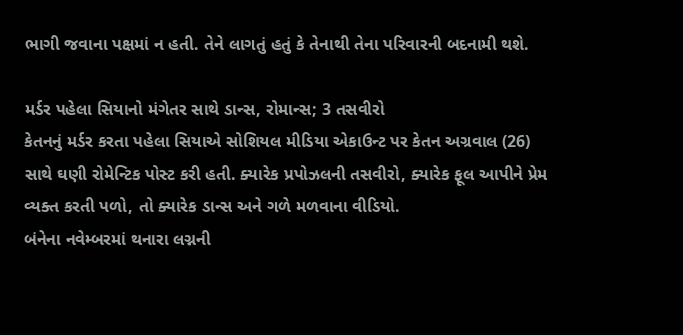ભાગી જવાના પક્ષમાં ન હતી. તેને લાગતું હતું કે તેનાથી તેના પરિવારની બદનામી થશે.

મર્ડર પહેલા સિયાનો મંગેતર સાથે ડાન્સ, રોમાન્સ; 3 તસવીરો
કેતનનું મર્ડર કરતા પહેલા સિયાએ સોશિયલ મીડિયા એકાઉન્ટ પર કેતન અગ્રવાલ (26) સાથે ઘણી રોમેન્ટિક પોસ્ટ કરી હતી. ક્યારેક પ્રપોઝલની તસવીરો, ક્યારેક ફૂલ આપીને પ્રેમ વ્યક્ત કરતી પળો, તો ક્યારેક ડાન્સ અને ગળે મળવાના વીડિયો.
બંનેના નવેમ્બરમાં થનારા લગ્નની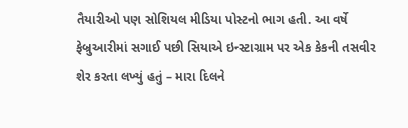તૈયારીઓ પણ સોશિયલ મીડિયા પોસ્ટનો ભાગ હતી. આ વર્ષે ફેબ્રુઆરીમાં સગાઈ પછી સિયાએ ઇન્સ્ટાગ્રામ પર એક કેકની તસવીર શેર કરતા લખ્યું હતું – મારા દિલને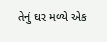તેનું ઘર મળ્યે એક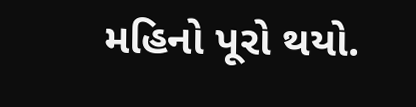મહિનો પૂરો થયો.